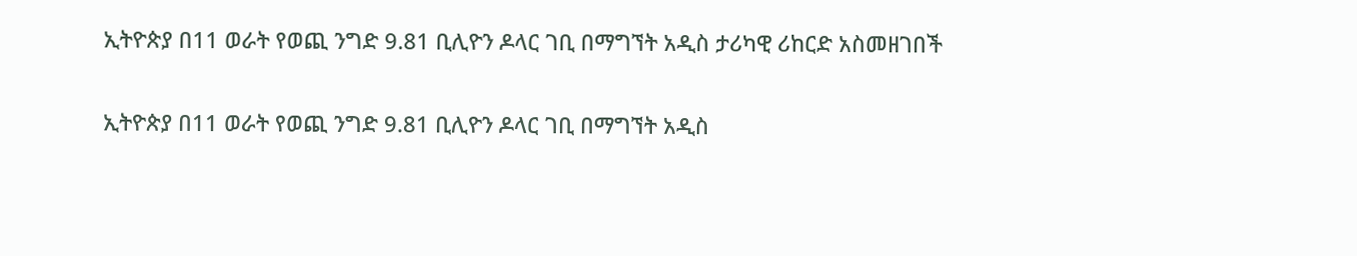ኢትዮጵያ በ11 ወራት የወጪ ንግድ 9.81 ቢሊዮን ዶላር ገቢ በማግኘት አዲስ ታሪካዊ ሪከርድ አስመዘገበች

ኢትዮጵያ በ11 ወራት የወጪ ንግድ 9.81 ቢሊዮን ዶላር ገቢ በማግኘት አዲስ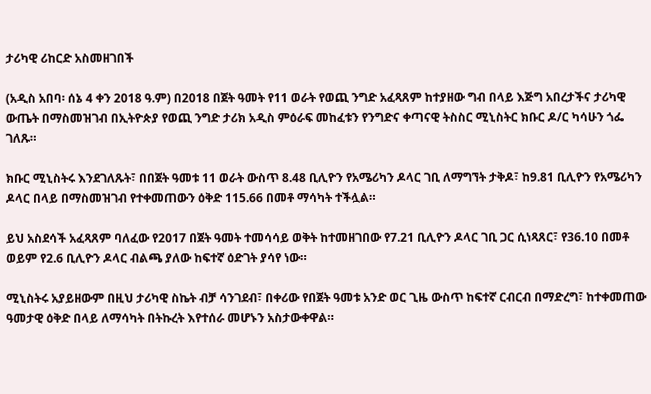ታሪካዊ ሪከርድ አስመዘገበች

(አዲስ አበባ፡ ሰኔ 4 ቀን 2018 ዓ.ም) በ2018 በጀት ዓመት የ11 ወራት የወጪ ንግድ አፈጻጸም ከተያዘው ግብ በላይ እጅግ አበረታችና ታሪካዊ ውጤት በማስመዝገብ በኢትዮጵያ የወጪ ንግድ ታሪክ አዲስ ምዕራፍ መከፈቱን የንግድና ቀጣናዊ ትስስር ሚኒስትር ክቡር ዶ/ር ካሳሁን ጎፌ ገለጹ።

ክቡር ሚኒስትሩ እንደገለጹት፣ በበጀት ዓመቱ 11 ወራት ውስጥ 8.48 ቢሊዮን የአሜሪካን ዶላር ገቢ ለማግኘት ታቅዶ፣ ከ9.81 ቢሊዮን የአሜሪካን ዶላር በላይ በማስመዝገብ የተቀመጠውን ዕቅድ 115.66 በመቶ ማሳካት ተችሏል።

ይህ አስደሳች አፈጻጸም ባለፈው የ2017 በጀት ዓመት ተመሳሳይ ወቅት ከተመዘገበው የ7.21 ቢሊዮን ዶላር ገቢ ጋር ሲነጻጸር፣ የ36.10 በመቶ ወይም የ2.6 ቢሊዮን ዶላር ብልጫ ያለው ከፍተኛ ዕድገት ያሳየ ነው።

ሚኒስትሩ አያይዘውም በዚህ ታሪካዊ ስኬት ብቻ ሳንገደብ፣ በቀሪው የበጀት ዓመቱ አንድ ወር ጊዜ ውስጥ ከፍተኛ ርብርብ በማድረግ፣ ከተቀመጠው ዓመታዊ ዕቅድ በላይ ለማሳካት በትኩረት እየተሰራ መሆኑን አስታውቀዋል።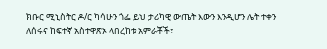ክቡር ሚኒስትር ዶ/ር ካሳሁን ጎፌ ይህ ታሪካዊ ውጤት እውን እንዲሆን ሌት ተቀን ለሰሩና ከፍተኛ አስተዋጽኦ ላበረከቱ አምራቾች፣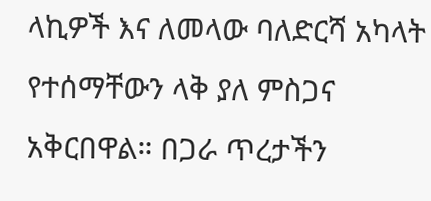ላኪዎች እና ለመላው ባለድርሻ አካላት የተሰማቸውን ላቅ ያለ ምስጋና አቅርበዋል። በጋራ ጥረታችን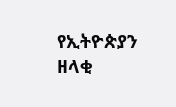የኢትዮጵያን ዘላቂ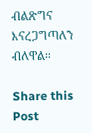ብልጽግና እናረጋግጣለን ብለዋል።

Share this Post